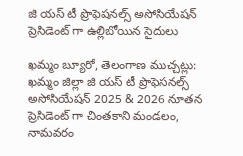జి యస్ టీ ప్రొఫెషనల్స్ అసోసియేషన్ ప్రెసిడెంట్ గా ఉల్లిబోయిన సైదులు

ఖమ్మం బ్యూరో, తెలంగాణ ముచ్చట్లు: ఖమ్మం జిల్లా జి యస్ టీ ప్రొఫెసనల్స్ అసోసియేషన్ 2025 & 2026 నూతన ప్రెసిడెంట్ గా చింతకాని మండలం, నామవరం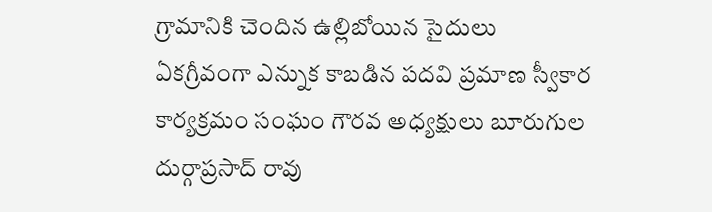గ్రామానికి చెందిన ఉల్లిబోయిన సైదులు ఏకగ్రీవంగా ఎన్నుక కాబడిన పదవి ప్రమాణ స్వీకార కార్యక్రమం సంఘం గౌరవ అధ్యక్షులు బూరుగుల దుర్గాప్రసాద్ రావు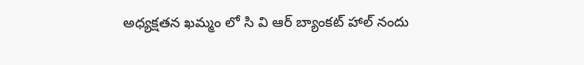అధ్యక్షతన ఖమ్మం లో సి వి ఆర్ బ్యాంకట్ హాల్ నందు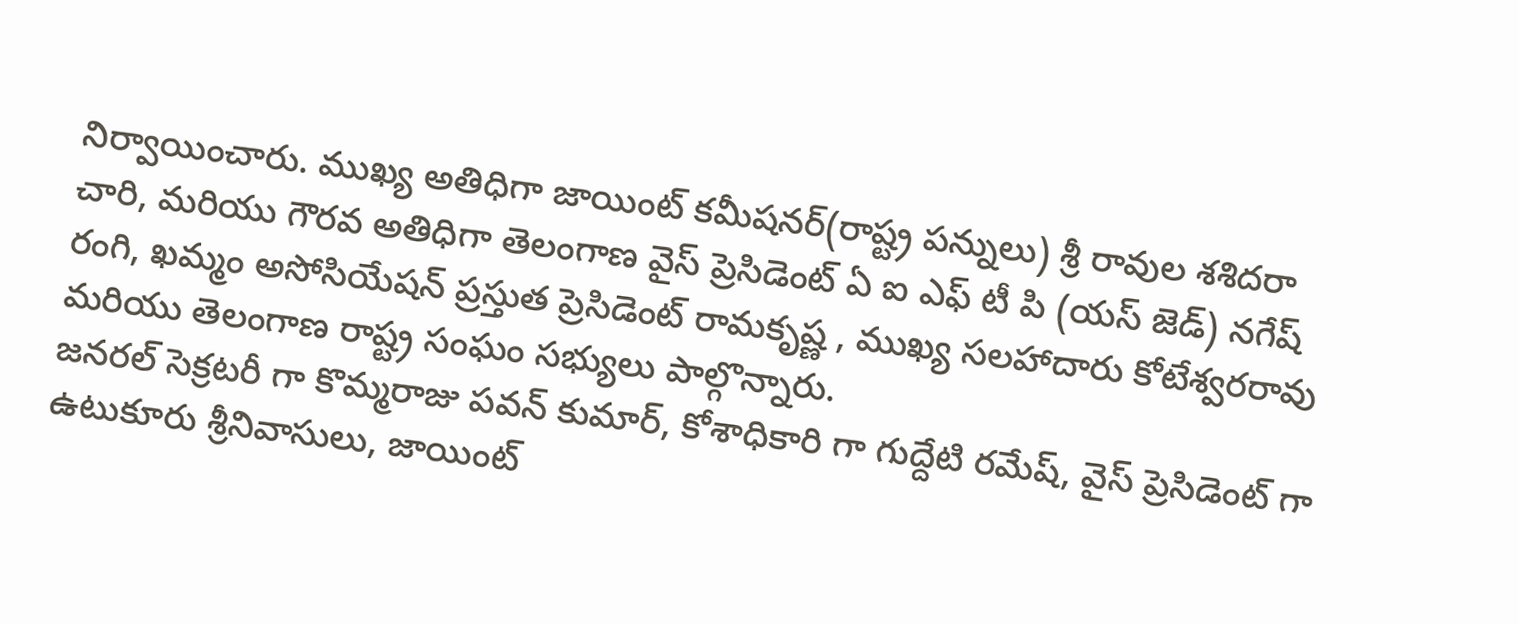నిర్వాయించారు. ముఖ్య అతిధిగా జాయింట్ కమీషనర్(రాష్ట్ర పన్నులు) శ్రీ రావుల శశిదరా చారి, మరియు గౌరవ అతిధిగా తెలంగాణ వైస్ ప్రెసిడెంట్ ఏ ఐ ఎఫ్ టీ పి (యస్ జెడ్) నగేష్ రంగి, ఖమ్మం అసోసియేషన్ ప్రస్తుత ప్రెసిడెంట్ రామకృష్ణ , ముఖ్య సలహాదారు కోటేశ్వరరావు మరియు తెలంగాణ రాష్ట్ర సంఘం సభ్యులు పాల్గొన్నారు.
జనరల్ సెక్రటరీ గా కొమ్మరాజు పవన్ కుమార్, కోశాధికారి గా గుద్దేటి రమేష్, వైస్ ప్రెసిడెంట్ గా ఉటుకూరు శ్రీనివాసులు, జాయింట్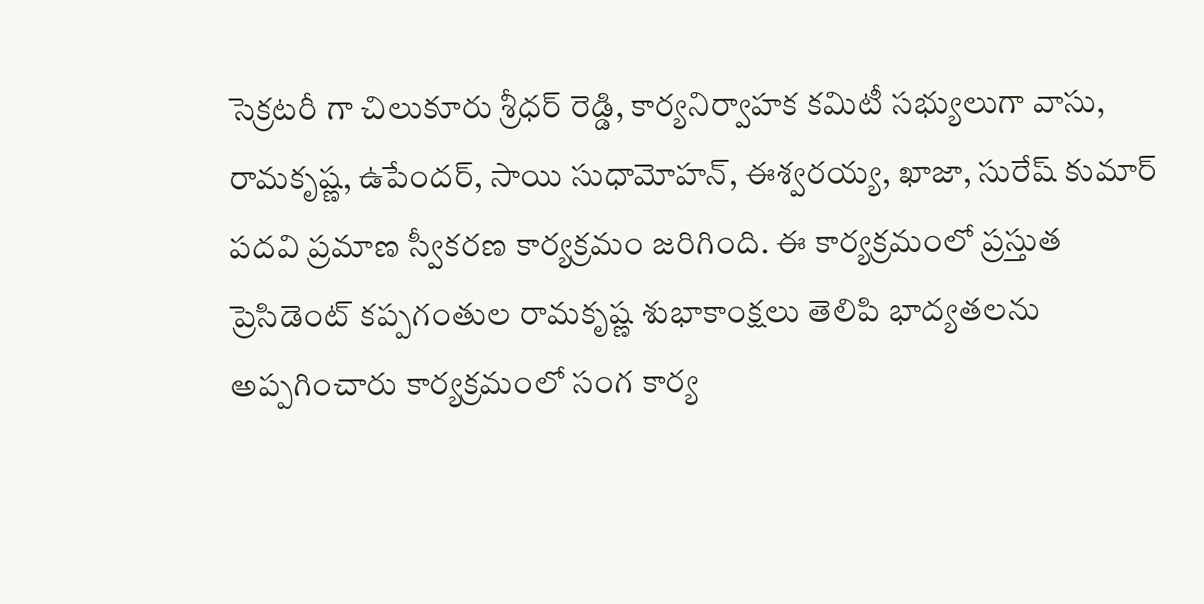సెక్రటరీ గా చిలుకూరు శ్రీధర్ రెడ్డి, కార్యనిర్వాహక కమిటీ సభ్యులుగా వాసు, రామకృష్ణ, ఉపేందర్, సాయి సుధామోహన్, ఈశ్వరయ్య, ఖాజా, సురేష్ కుమార్ పదవి ప్రమాణ స్వీకరణ కార్యక్రమం జరిగింది. ఈ కార్యక్రమంలో ప్రస్తుత ప్రెసిడెంట్ కప్పగంతుల రామకృష్ణ శుభాకాంక్షలు తెలిపి భాద్యతలను అప్పగించారు కార్యక్రమంలో సంగ కార్య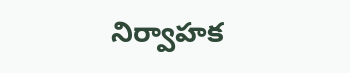నిర్వాహక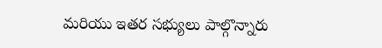మరియు ఇతర సభ్యులు పాల్గొన్నారు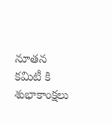నూతన కమిటీ కి శుభాకాంక్షలు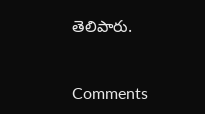తెలిపారు.


Comments